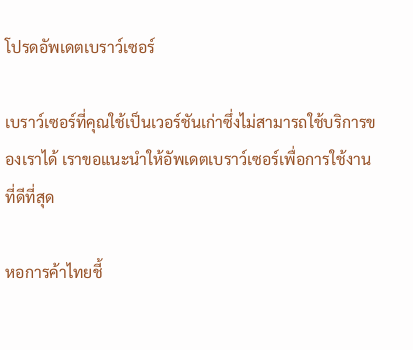โปรดอัพเดตเบราว์เซอร์

เบราว์เซอร์ที่คุณใช้เป็นเวอร์ชันเก่าซึ่งไม่สามารถใช้บริการของเราได้ เราขอแนะนำให้อัพเดตเบราว์เซอร์เพื่อการใช้งานที่ดีที่สุด

หอการค้าไทยชี้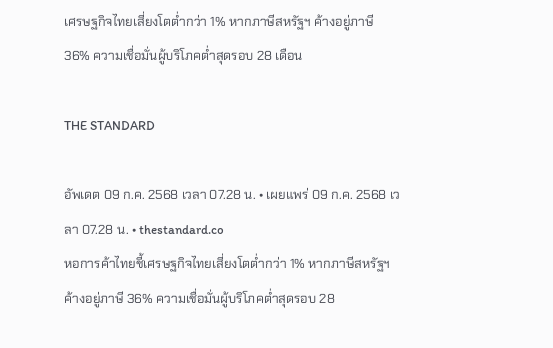เศรษฐกิจไทยเสี่ยงโตต่ำกว่า 1% หากภาษีสหรัฐฯ ค้างอยู่ภาษี 36% ความเชื่อมั่นผู้บริโภคต่ำสุดรอบ 28 เดือน

THE STANDARD

อัพเดต 09 ก.ค. 2568 เวลา 07.28 น. • เผยแพร่ 09 ก.ค. 2568 เวลา 07.28 น. • thestandard.co
หอการค้าไทยชี้เศรษฐกิจไทยเสี่ยงโตต่ำกว่า 1% หากภาษีสหรัฐฯ ค้างอยู่ภาษี 36% ความเชื่อมั่นผู้บริโภคต่ำสุดรอบ 28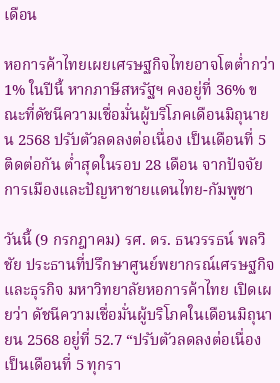เดือน

หอการค้าไทยเผยเศรษฐกิจไทยอาจโตต่ำกว่า 1% ในปีนี้ หากภาษีสหรัฐฯ คงอยู่ที่ 36% ขณะที่ดัชนีความเชื่อมั่นผู้บริโภคเดือนมิถุนายน 2568 ปรับตัวลดลงต่อเนื่อง เป็นเดือนที่ 5 ติดต่อกัน ต่ำสุดในรอบ 28 เดือน จากปัจจัยการเมืองและปัญหาชายแดนไทย-กัมพูชา

วันนี้ (9 กรกฎาคม) รศ. ดร. ธนวรรธน์ พลวิชัย ประธานที่ปรึกษาศูนย์พยากรณ์เศรษฐกิจและธุรกิจ มหาวิทยาลัยหอการค้าไทย เปิดเผยว่า ดัชนีความเชื่อมั่นผู้บริโภคในเดือนมิถุนายน 2568 อยู่ที่ 52.7 “ปรับตัวลดลงต่อเนื่องเป็นเดือนที่ 5 ทุกรา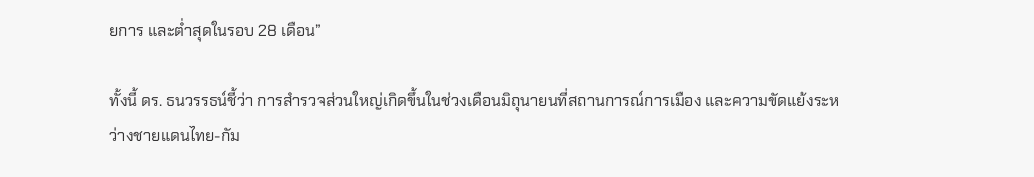ยการ และต่ำสุดในรอบ 28 เดือน”

ทั้งนี้ ดร. ธนวรรธน์ชี้ว่า การสำรวจส่วนใหญ่เกิดขึ้นในช่วงเดือนมิถุนายนที่สถานการณ์การเมือง และความขัดแย้งระหว่างชายแดนไทย-กัม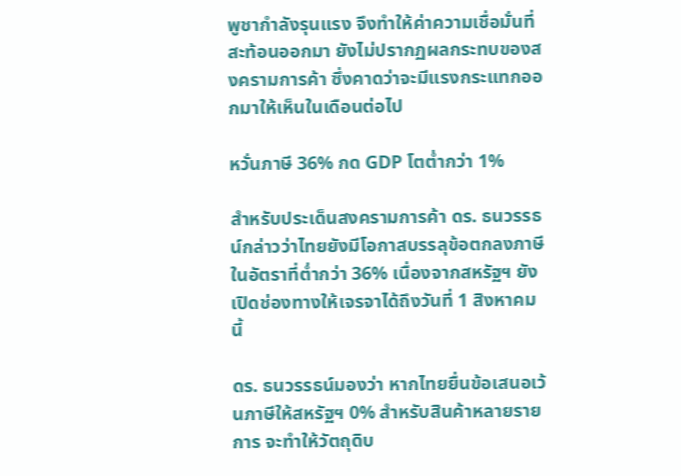พูชากำลังรุนแรง จึงทำให้ค่าความเชื่อมั่นที่สะท้อนออกมา ยังไม่ปรากฏผลกระทบของสงครามการค้า ซึ่งคาดว่าจะมีแรงกระแทกออกมาให้เห็นในเดือนต่อไป

หวั่นภาษี 36% กด GDP โตต่ำกว่า 1%

สำหรับประเด็นสงครามการค้า ดร. ธนวรรธน์กล่าวว่าไทยยังมีโอกาสบรรลุข้อตกลงภาษีในอัตราที่ต่ำกว่า 36% เนื่องจากสหรัฐฯ ยังเปิดช่องทางให้เจรจาได้ถึงวันที่ 1 สิงหาคมนี้

ดร. ธนวรรธน์มองว่า หากไทยยื่นข้อเสนอเว้นภาษีให้สหรัฐฯ 0% สำหรับสินค้าหลายรายการ จะทำให้วัตถุดิบ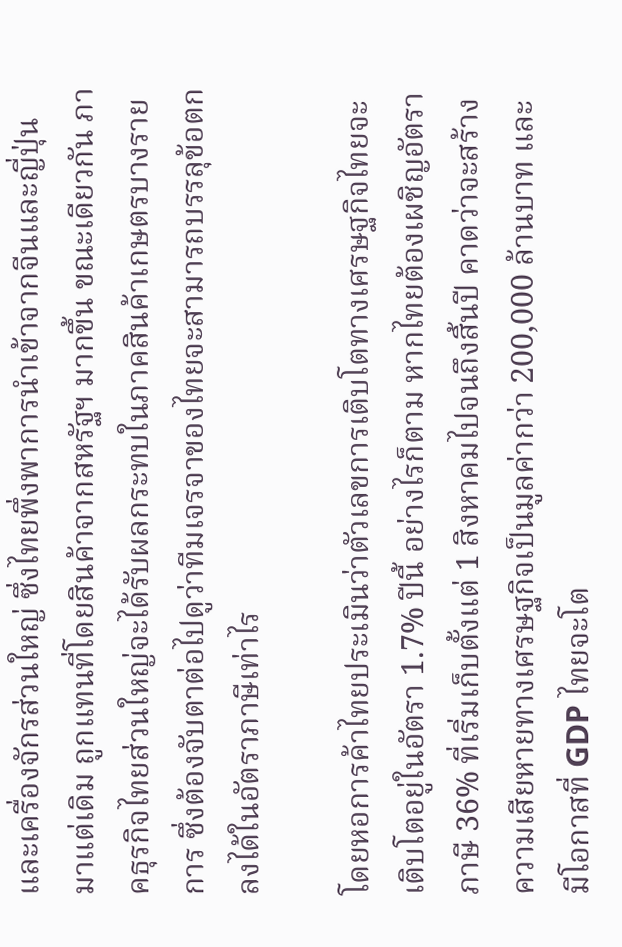และเครื่องจักรส่วนใหญ่ ซึ่งไทยพึ่งพาการนำเข้าจากจีนและญี่ปุ่นมาแต่เดิม ถูกแทนที่โดยสินค้าจากสหรัฐฯ มากขึ้น ขณะเดียวกัน ภาคธุรกิจไทยส่วนใหญ่จะได้รับผลกระทบในภาคสินค้าเกษตรบางรายการ ซึ่งต้องจับตาต่อไปดูว่าทีมเจรจาของไทยจะสามารถบรรลุข้อตกลงได้ในอัตราภาษีเท่าไร

โดยหอการค้าไทยประเมินว่าตัวเลขการเติบโตทางเศรษฐกิจไทยจะเติบโตอยู่ในอัตรา 1.7% ปีนี้ อย่างไรก็ตาม หากไทยต้องเผชิญอัตราภาษี 36% ที่เริ่มเก็บตั้งแต่ 1 สิงหาคมไปจนถึงสิ้นปี คาดว่าจะสร้างความเสียหายทางเศรษฐกิจเป็นมูลค่ากว่า 200,000 ล้านบาท และมีโอกาสที่ GDP ไทยจะโต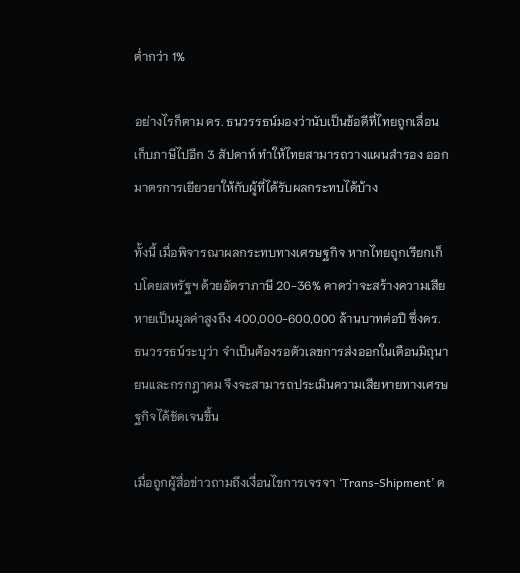ต่ำกว่า 1%

อย่างไรก็ตาม ดร. ธนวรรธน์มองว่านับเป็นข้อดีที่ไทยถูกเลื่อนเก็บภาษีไปอีก 3 สัปดาห์ ทำให้ไทยสามารถวางแผนสำรอง ออกมาตรการเยียวยาให้กับผู้ที่ได้รับผลกระทบได้บ้าง

ทั้งนี้ เมื่อพิจารณาผลกระทบทางเศรษฐกิจ หากไทยถูกเรียกเก็บโดยสหรัฐฯ ด้วยอัตราภาษี 20-36% คาดว่าจะสร้างความเสียหายเป็นมูลค่าสูงถึง 400,000-600,000 ล้านบาทต่อปี ซึ่งดร. ธนวรรธน์ระบุว่า จำเป็นต้องรอตัวเลขการส่งออกในเดือนมิถุนายนและกรกฎาคม จึงจะสามารถประเมินความเสียหายทางเศรษฐกิจได้ชัดเจนขึ้น

เมื่อถูกผู้สื่อข่าวถามถึงเงื่อนไขการเจรจา ‘Trans-Shipment’ ด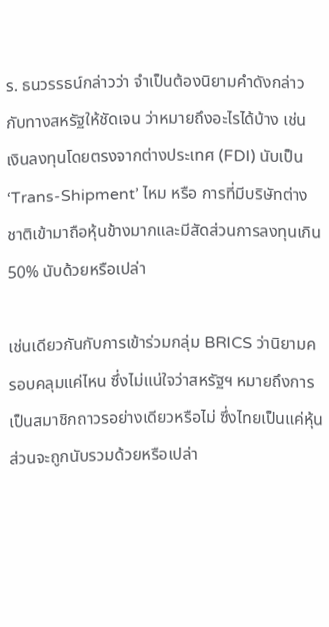ร. ธนวรรธน์กล่าวว่า จำเป็นต้องนิยามคำดังกล่าวกับทางสหรัฐให้ชัดเจน ว่าหมายถึงอะไรได้บ้าง เช่น เงินลงทุนโดยตรงจากต่างประเทศ (FDI) นับเป็น ‘Trans-Shipment’ ไหม หรือ การที่มีบริษัทต่างชาติเข้ามาถือหุ้นข้างมากและมีสัดส่วนการลงทุนเกิน 50% นับด้วยหรือเปล่า

เช่นเดียวกันกับการเข้าร่วมกลุ่ม BRICS ว่านิยามครอบคลุมแค่ไหน ซึ่งไม่แน่ใจว่าสหรัฐฯ หมายถึงการเป็นสมาชิกถาวรอย่างเดียวหรือไม่ ซึ่งไทยเป็นแค่หุ้นส่วนจะถูกนับรวมด้วยหรือเปล่า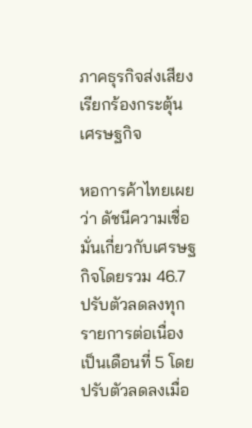ภาคธุรกิจส่งเสียงเรียกร้องกระตุ้นเศรษฐกิจ

หอการค้าไทยเผยว่า ดัชนีความเชื่อมั่นเกี่ยวกับเศรษฐกิจโดยรวม 46.7 ปรับตัวลดลงทุกรายการต่อเนื่องเป็นเดือนที่ 5 โดยปรับตัวลดลงเมื่อ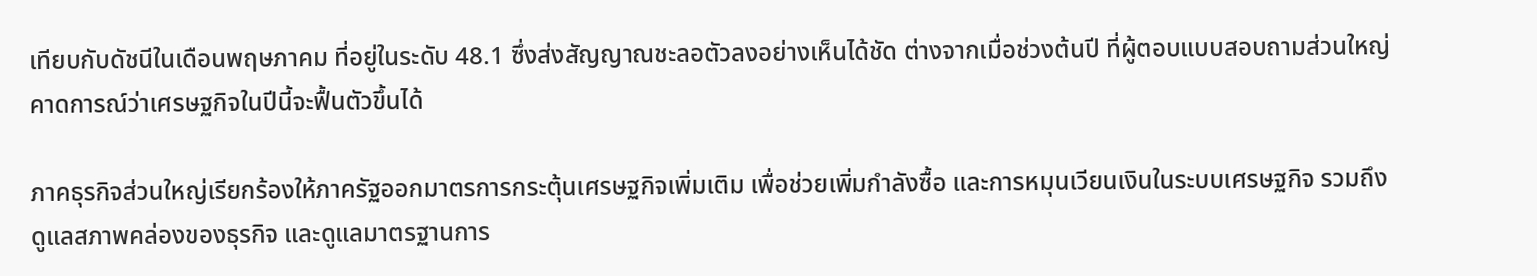เทียบกับดัชนีในเดือนพฤษภาคม ที่อยู่ในระดับ 48.1 ซึ่งส่งสัญญาณชะลอตัวลงอย่างเห็นได้ชัด ต่างจากเมื่อช่วงต้นปี ที่ผู้ตอบแบบสอบถามส่วนใหญ่คาดการณ์ว่าเศรษฐกิจในปีนี้จะฟื้นตัวขึ้นได้

ภาคธุรกิจส่วนใหญ่เรียกร้องให้ภาครัฐออกมาตรการกระตุ้นเศรษฐกิจเพิ่มเติม เพื่อช่วยเพิ่มกำลังซื้อ และการหมุนเวียนเงินในระบบเศรษฐกิจ รวมถึงดูแลสภาพคล่องของธุรกิจ และดูแลมาตรฐานการ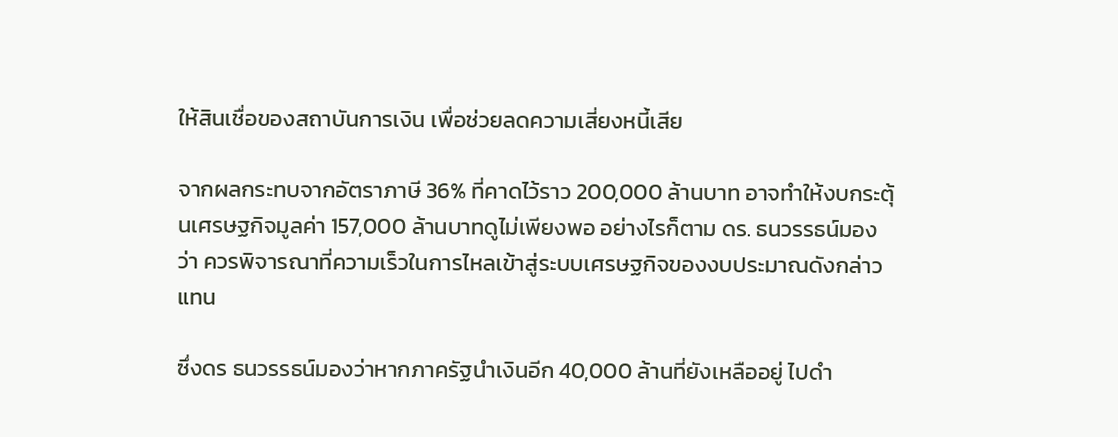ให้สินเชื่อของสถาบันการเงิน เพื่อช่วยลดความเสี่ยงหนี้เสีย

จากผลกระทบจากอัตราภาษี 36% ที่คาดไว้ราว 200,000 ล้านบาท อาจทำให้งบกระตุ้นเศรษฐกิจมูลค่า 157,000 ล้านบาทดูไม่เพียงพอ อย่างไรก็ตาม ดร. ธนวรรธน์มองว่า ควรพิจารณาที่ความเร็วในการไหลเข้าสู่ระบบเศรษฐกิจของงบประมาณดังกล่าวแทน

ซึ่งดร ธนวรรธน์มองว่าหากภาครัฐนำเงินอีก 40,000 ล้านที่ยังเหลืออยู่ ไปดำ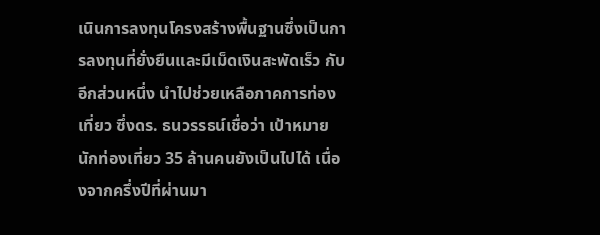เนินการลงทุนโครงสร้างพื้นฐานซึ่งเป็นการลงทุนที่ยั่งยืนและมีเม็ดเงินสะพัดเร็ว กับอีกส่วนหนึ่ง นำไปช่วยเหลือภาคการท่องเที่ยว ซึ่งดร. ธนวรรธน์เชื่อว่า เป้าหมายนักท่องเที่ยว 35 ล้านคนยังเป็นไปได้ เนื่องจากครึ่งปีที่ผ่านมา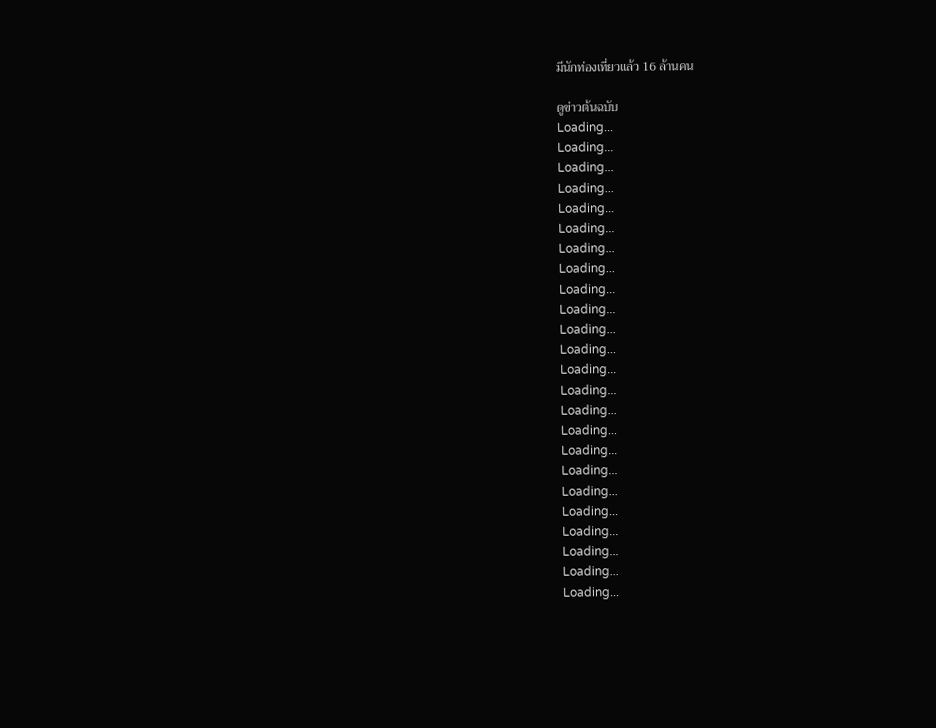มีนักท่องเที่ยวแล้ว 16 ล้านคน

ดูข่าวต้นฉบับ
Loading...
Loading...
Loading...
Loading...
Loading...
Loading...
Loading...
Loading...
Loading...
Loading...
Loading...
Loading...
Loading...
Loading...
Loading...
Loading...
Loading...
Loading...
Loading...
Loading...
Loading...
Loading...
Loading...
Loading...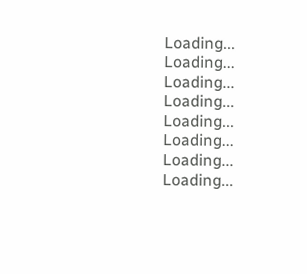Loading...
Loading...
Loading...
Loading...
Loading...
Loading...
Loading...
Loading...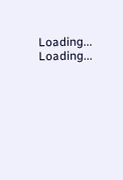Loading...
Loading...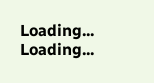Loading...
Loading...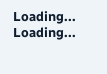Loading...
Loading...